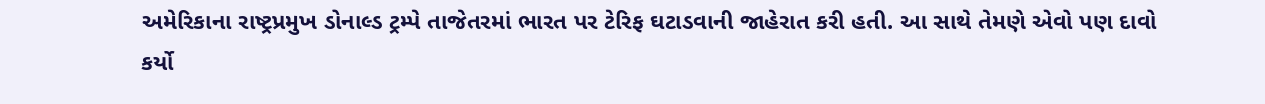અમેરિકાના રાષ્ટ્રપ્રમુખ ડોનાલ્ડ ટ્રમ્પે તાજેતરમાં ભારત પર ટેરિફ ઘટાડવાની જાહેરાત કરી હતી. આ સાથે તેમણે એવો પણ દાવો કર્યો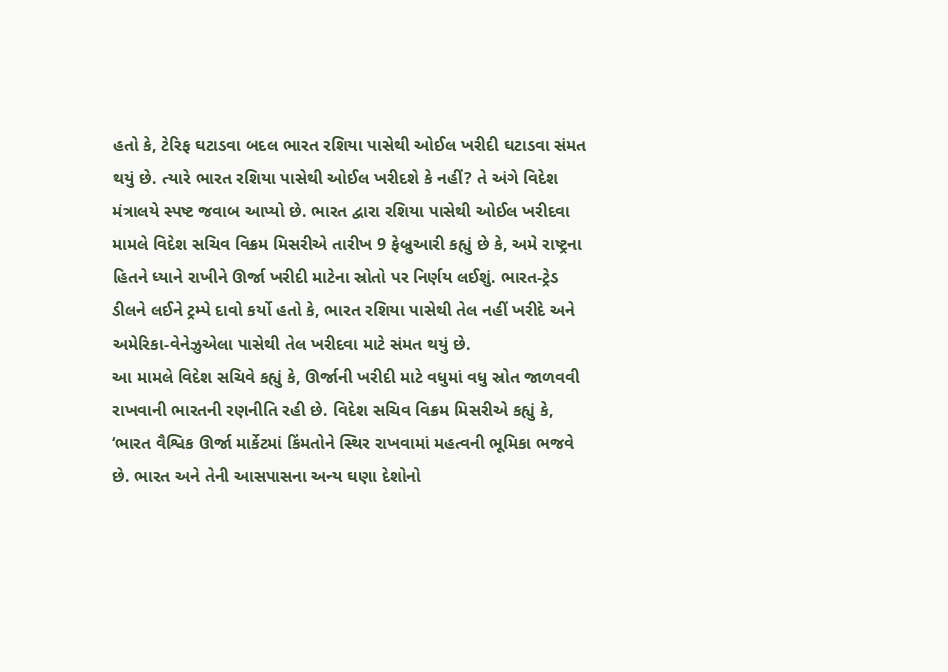હતો કે, ટેરિફ ઘટાડવા બદલ ભારત રશિયા પાસેથી ઓઈલ ખરીદી ઘટાડવા સંમત થયું છે. ત્યારે ભારત રશિયા પાસેથી ઓઈલ ખરીદશે કે નહીં? તે અંગે વિદેશ મંત્રાલયે સ્પષ્ટ જવાબ આપ્યો છે. ભારત દ્વારા રશિયા પાસેથી ઓઈલ ખરીદવા મામલે વિદેશ સચિવ વિક્રમ મિસરીએ તારીખ 9 ફેબ્રુઆરી કહ્યું છે કે, અમે રાષ્ટ્રના હિતને ધ્યાને રાખીને ઊર્જા ખરીદી માટેના સ્રોતો પર નિર્ણય લઈશું. ભારત-ટ્રેડ ડીલને લઈને ટ્રમ્પે દાવો કર્યો હતો કે, ભારત રશિયા પાસેથી તેલ નહીં ખરીદે અને અમેરિકા-વેનેઝુએલા પાસેથી તેલ ખરીદવા માટે સંમત થયું છે.
આ મામલે વિદેશ સચિવે કહ્યું કે, ઊર્જાની ખરીદી માટે વધુમાં વધુ સ્રોત જાળવવી રાખવાની ભારતની રણનીતિ રહી છે. વિદેશ સચિવ વિક્રમ મિસરીએ કહ્યું કે, ‘ભારત વૈશ્વિક ઊર્જા માર્કેટમાં કિંમતોને સ્થિર રાખવામાં મહત્વની ભૂમિકા ભજવે છે. ભારત અને તેની આસપાસના અન્ય ઘણા દેશોનો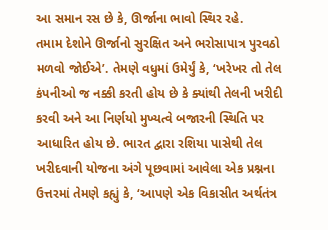આ સમાન રસ છે કે, ઊર્જાના ભાવો સ્થિર રહે.
તમામ દેશોને ઊર્જાનો સુરક્ષિત અને ભરોસાપાત્ર પુરવઠો મળવો જોઈએ’. તેમણે વધુમાં ઉમેર્યું કે, ‘ખરેખર તો તેલ કંપનીઓ જ નક્કી કરતી હોય છે કે ક્યાંથી તેલની ખરીદી કરવી અને આ નિર્ણયો મુખ્યત્વે બજારની સ્થિતિ પર આધારિત હોય છે. ભારત દ્વારા રશિયા પાસેથી તેલ ખરીદવાની યોજના અંગે પૂછવામાં આવેલા એક પ્રશ્નના ઉત્તરમાં તેમણે કહ્યું કે, ‘આપણે એક વિકાસીત અર્થતંત્ર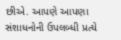છીએ. આપણે આપણા સંશાધનોની ઉપલબ્ધી પ્રત્યે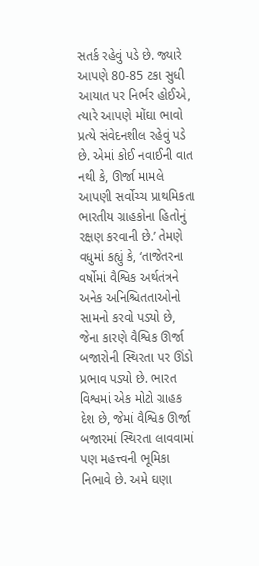સતર્ક રહેવું પડે છે. જ્યારે આપણે 80-85 ટકા સુધી આયાત પર નિર્ભર હોઈએ, ત્યારે આપણે મોંઘા ભાવો પ્રત્યે સંવેદનશીલ રહેવું પડે છે. એમાં કોઈ નવાઈની વાત નથી કે, ઊર્જા મામલે આપણી સર્વોચ્ચ પ્રાથમિકતા ભારતીય ગ્રાહકોના હિતોનું રક્ષણ કરવાની છે.’ તેમણે વધુમાં કહ્યું કે, ‘તાજેતરના વર્ષોમાં વૈશ્વિક અર્થતંત્રને અનેક અનિશ્ચિતતાઓનો સામનો કરવો પડ્યો છે, જેના કારણે વૈશ્વિક ઊર્જા બજારોની સ્થિરતા પર ઊંડો પ્રભાવ પડ્યો છે. ભારત વિશ્વમાં એક મોટો ગ્રાહક દેશ છે, જેમાં વૈશ્વિક ઊર્જા બજારમાં સ્થિરતા લાવવામાં પણ મહત્ત્વની ભૂમિકા નિભાવે છે. અમે ઘણા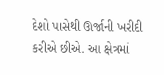દેશો પાસેથી ઊર્જાની ખરીદી કરીએ છીએ. આ ક્ષેત્રમાં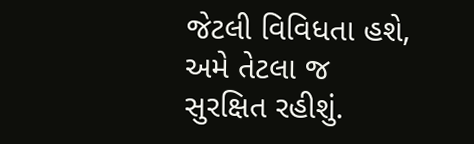જેટલી વિવિધતા હશે, અમે તેટલા જ સુરક્ષિત રહીશું.